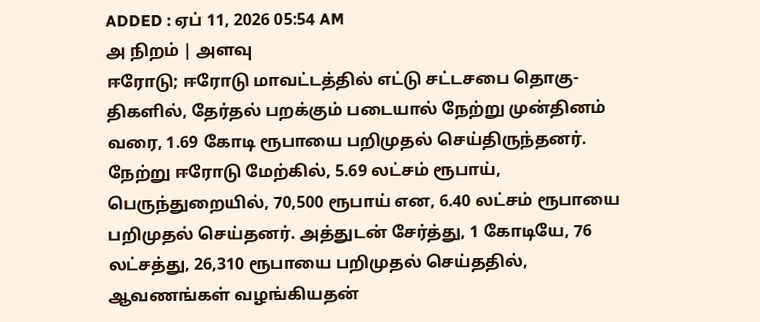ADDED : ஏப் 11, 2026 05:54 AM
அ நிறம் | அளவு
ஈரோடு; ஈரோடு மாவட்டத்தில் எட்டு சட்டசபை தொகு-திகளில், தேர்தல் பறக்கும் படையால் நேற்று முன்தினம் வரை, 1.69 கோடி ரூபாயை பறிமுதல் செய்திருந்தனர்.
நேற்று ஈரோடு மேற்கில், 5.69 லட்சம் ரூபாய், பெருந்துறையில், 70,500 ரூபாய் என, 6.40 லட்சம் ரூபாயை பறிமுதல் செய்தனர். அத்துடன் சேர்த்து, 1 கோடியே, 76 லட்சத்து, 26,310 ரூபாயை பறிமுதல் செய்ததில், ஆவணங்கள் வழங்கியதன்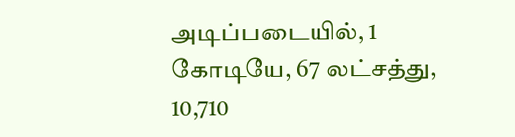அடிப்படையில், 1 கோடியே, 67 லட்சத்து, 10,710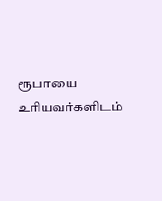ரூபாயை உரியவர்களிடம்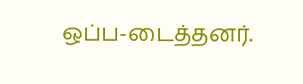ஒப்ப-டைத்தனர்.